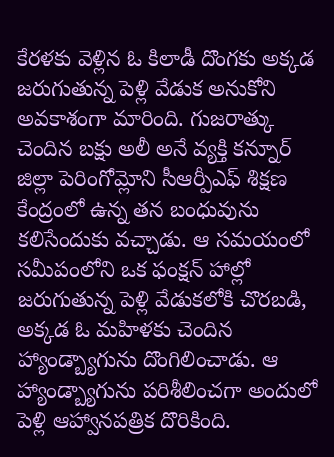కేరళకు వెళ్లిన ఓ కిలాడీ దొంగకు అక్కడ జరుగుతున్న పెళ్లి వేడుక అనుకోని అవకాశంగా మారింది. గుజరాత్కు చెందిన బక్షు అలీ అనే వ్యక్తి కన్నూర్ జిల్లా పెరింగోమ్లోని సీఆర్పీఎఫ్ శిక్షణ కేంద్రంలో ఉన్న తన బంధువును కలిసేందుకు వచ్చాడు. ఆ సమయంలో సమీపంలోని ఒక ఫంక్షన్ హాల్లో జరుగుతున్న పెళ్లి వేడుకలోకి చొరబడి, అక్కడ ఓ మహిళకు చెందిన హ్యాండ్బ్యాగును దొంగిలించాడు. ఆ హ్యాండ్బ్యాగును పరిశీలించగా అందులో పెళ్లి ఆహ్వానపత్రిక దొరికింది.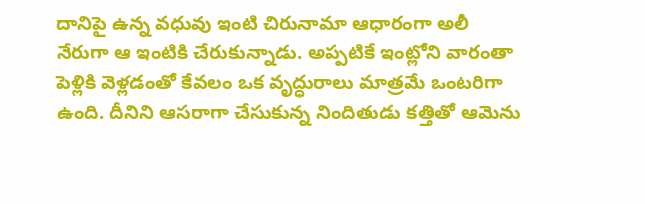దానిపై ఉన్న వధువు ఇంటి చిరునామా ఆధారంగా అలీ నేరుగా ఆ ఇంటికి చేరుకున్నాడు. అప్పటికే ఇంట్లోని వారంతా పెళ్లికి వెళ్లడంతో కేవలం ఒక వృద్ధురాలు మాత్రమే ఒంటరిగా ఉంది. దీనిని ఆసరాగా చేసుకున్న నిందితుడు కత్తితో ఆమెను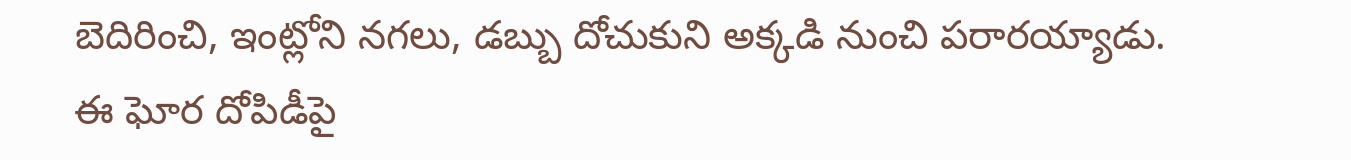బెదిరించి, ఇంట్లోని నగలు, డబ్బు దోచుకుని అక్కడి నుంచి పరారయ్యాడు.
ఈ ఘోర దోపిడీపై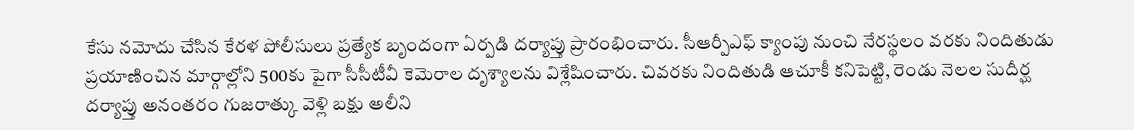కేసు నమోదు చేసిన కేరళ పోలీసులు ప్రత్యేక బృందంగా ఏర్పడి దర్యాప్తు ప్రారంభించారు. సీఆర్పీఎఫ్ క్యాంపు నుంచి నేరస్థలం వరకు నిందితుడు ప్రయాణించిన మార్గాల్లోని 500కు పైగా సీసీటీవీ కెమెరాల దృశ్యాలను విశ్లేషించారు. చివరకు నిందితుడి ఆచూకీ కనిపెట్టి, రెండు నెలల సుదీర్ఘ దర్యాప్తు అనంతరం గుజరాత్కు వెళ్లి బక్షు అలీని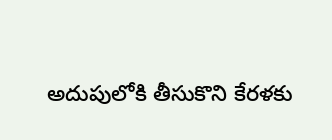అదుపులోకి తీసుకొని కేరళకు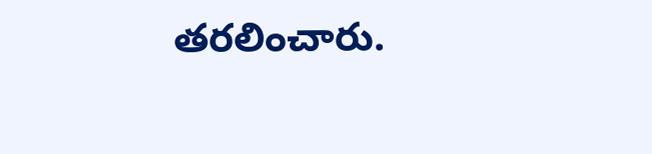తరలించారు.